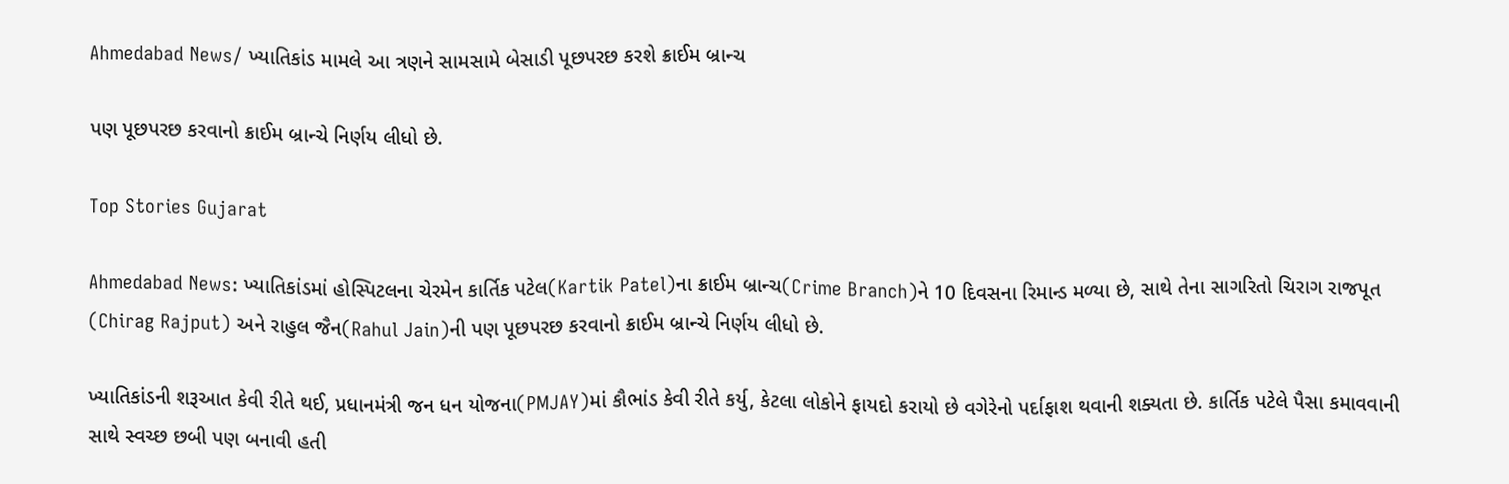Ahmedabad News/ ખ્યાતિકાંડ મામલે આ ત્રણને સામસામે બેસાડી પૂછપરછ કરશે ક્રાઈમ બ્રાન્ચ

પણ પૂછપરછ કરવાનો ક્રાઈમ બ્રાન્ચે નિર્ણય લીધો છે.

Top Stories Gujarat

Ahmedabad News: ખ્યાતિકાંડમાં હોસ્પિટલના ચેરમેન કાર્તિક પટેલ(Kartik Patel)ના ક્રાઈમ બ્રાન્ચ(Crime Branch)ને 10 દિવસના રિમાન્ડ મળ્યા છે, સાથે તેના સાગરિતો ચિરાગ રાજપૂત (Chirag Rajput) અને રાહુલ જૈન(Rahul Jain)ની પણ પૂછપરછ કરવાનો ક્રાઈમ બ્રાન્ચે નિર્ણય લીધો છે.

ખ્યાતિકાંડની શરૂઆત કેવી રીતે થઈ, પ્રધાનમંત્રી જન ધન યોજના(PMJAY)માં કૌભાંડ કેવી રીતે કર્યુ, કેટલા લોકોને ફાયદો કરાયો છે વગેરેનો પર્દાફાશ થવાની શક્યતા છે. કાર્તિક પટેલે પૈસા કમાવવાની સાથે સ્વચ્છ છબી પણ બનાવી હતી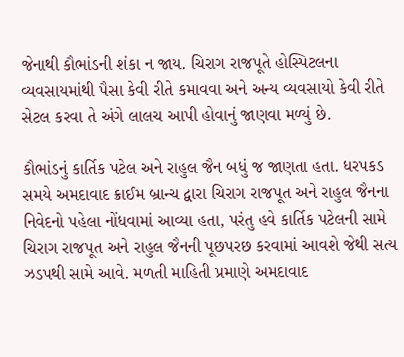જેનાથી કૌભાંડની શંકા ન જાય. ચિરાગ રાજપૂતે હોસ્પિટલના વ્યવસાયમાંથી પૈસા કેવી રીતે કમાવવા અને અન્ય વ્યવસાયો કેવી રીતે સેટલ કરવા તે અંગે લાલચ આપી હોવાનું જાણવા મળ્યું છે.

કૌભાંડનું કાર્તિક પટેલ અને રાહુલ જૈન બધું જ જાણતા હતા. ધરપકડ સમયે અમદાવાદ ક્રાઈમ બ્રાન્ચ દ્વારા ચિરાગ રાજપૂત અને રાહુલ જૈનના નિવેદનો પહેલા નોંધવામાં આવ્યા હતા, પરંતુ હવે કાર્તિક પટેલની સામે ચિરાગ રાજપૂત અને રાહુલ જૈનની પૂછપરછ કરવામાં આવશે જેથી સત્ય ઝડપથી સામે આવે. મળતી માહિતી પ્રમાણે અમદાવાદ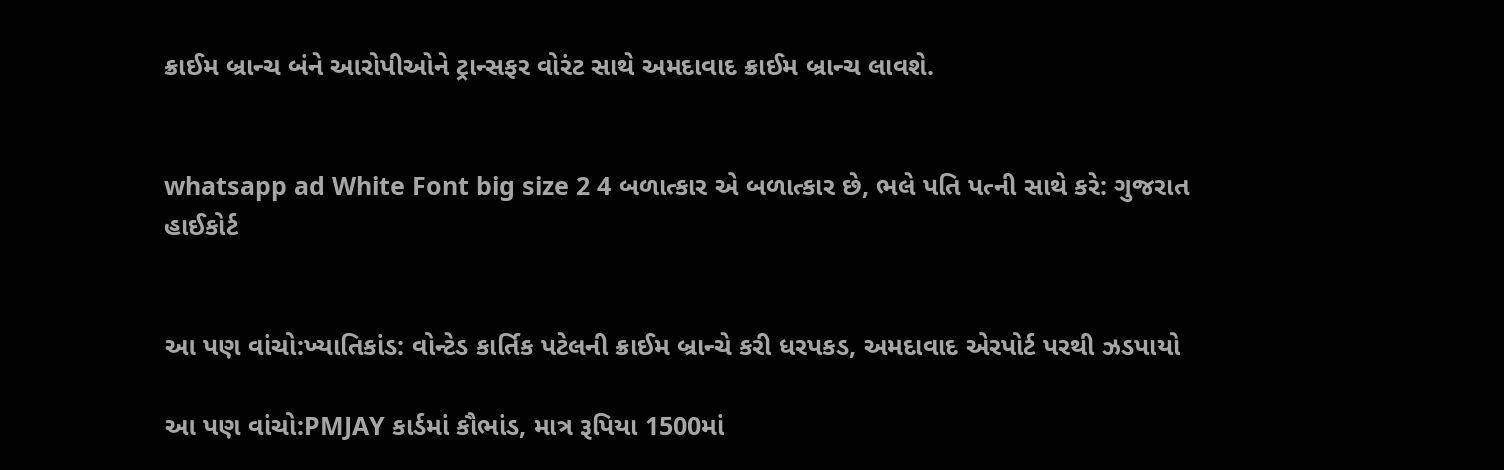ક્રાઈમ બ્રાન્ચ બંને આરોપીઓને ટ્રાન્સફર વોરંટ સાથે અમદાવાદ ક્રાઈમ બ્રાન્ચ લાવશે.


whatsapp ad White Font big size 2 4 બળાત્કાર એ બળાત્કાર છે, ભલે પતિ પત્ની સાથે કરે: ગુજરાત હાઈકોર્ટ


આ પણ વાંચો:ખ્યાતિકાંડ: વોન્ટેડ કાર્તિક પટેલની ક્રાઈમ બ્રાન્ચે કરી ધરપકડ, અમદાવાદ એરપોર્ટ પરથી ઝડપાયો

આ પણ વાંચો:PMJAY કાર્ડમાં કૌભાંડ, માત્ર રૂપિયા 1500માં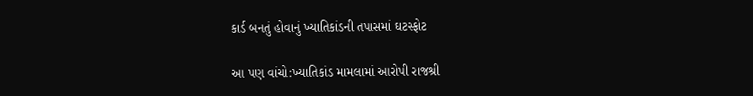કાર્ડ બનતું હોવાનું ખ્યાતિકાંડની તપાસમાં ઘટસ્ફોટ

આ પણ વાંચો:ખ્યાતિકાંડ મામલામાં આરોપી રાજશ્રી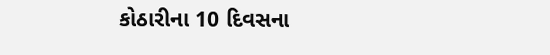કોઠારીના 10 દિવસના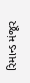રિમાન્ડ મંજૂર